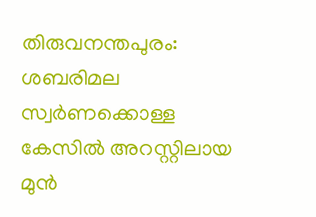തിരുവനന്തപുരം: ശബരിമല സ്വർണക്കൊള്ള കേസിൽ അറസ്റ്റിലായ മുൻ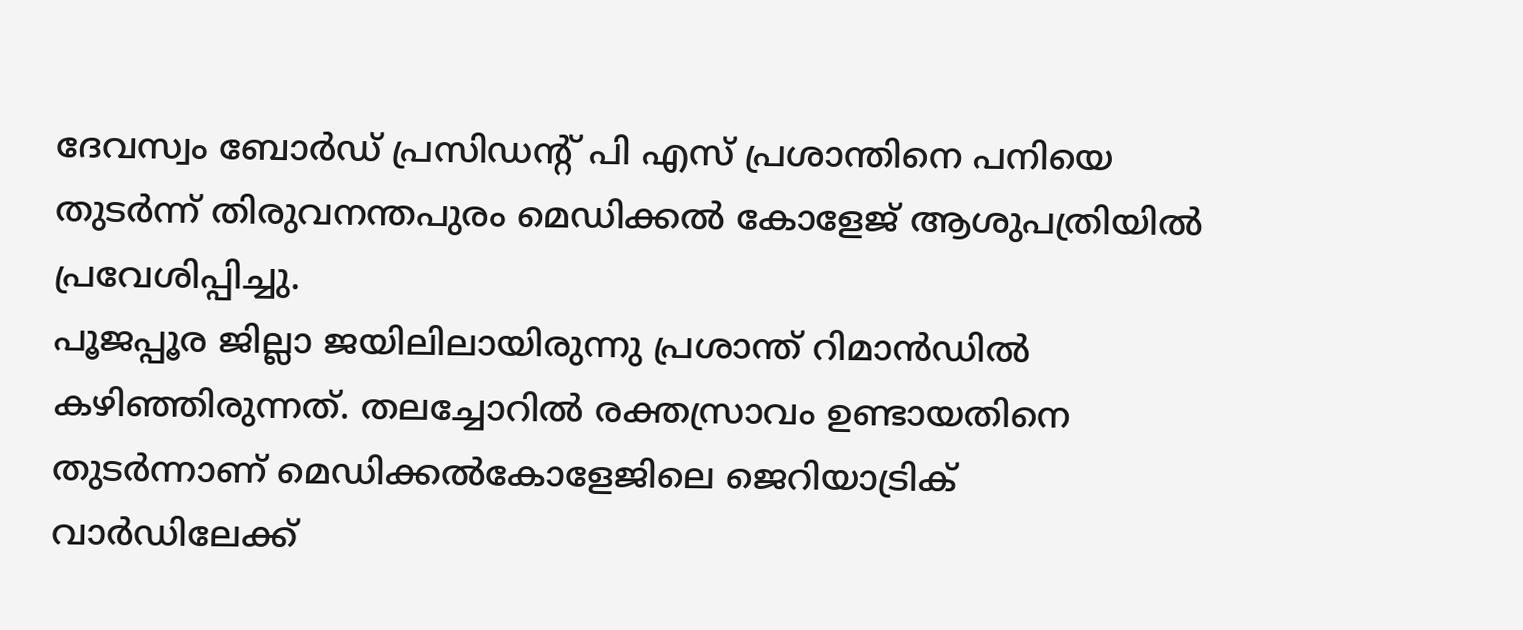ദേവസ്വം ബോർഡ് പ്രസിഡന്റ് പി എസ് പ്രശാന്തിനെ പനിയെ തുടർന്ന് തിരുവനന്തപുരം മെഡിക്കൽ കോളേജ് ആശുപത്രിയിൽ പ്രവേശിപ്പിച്ചു.
പൂജപ്പൂര ജില്ലാ ജയിലിലായിരുന്നു പ്രശാന്ത് റിമാൻഡിൽ കഴിഞ്ഞിരുന്നത്. തലച്ചോറിൽ രക്തസ്രാവം ഉണ്ടായതിനെ തുടർന്നാണ് മെഡിക്കൽകോളേജിലെ ജെറിയാട്രിക് വാർഡിലേക്ക്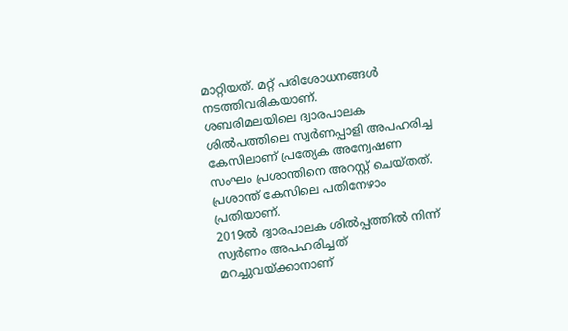മാറ്റിയത്. മറ്റ് പരിശോധനങ്ങൾ നടത്തിവരികയാണ്.
ശബരിമലയിലെ ദ്വാരപാലക ശിൽപത്തിലെ സ്വർണപ്പാളി അപഹരിച്ച കേസിലാണ് പ്രത്യേക അന്വേഷണ സംഘം പ്രശാന്തിനെ അറസ്റ്റ് ചെയ്തത്. പ്രശാന്ത് കേസിലെ പതിനേഴാം പ്രതിയാണ്.
2019ൽ ദ്വാരപാലക ശിൽപ്പത്തിൽ നിന്ന് സ്വർണം അപഹരിച്ചത് മറച്ചുവയ്ക്കാനാണ്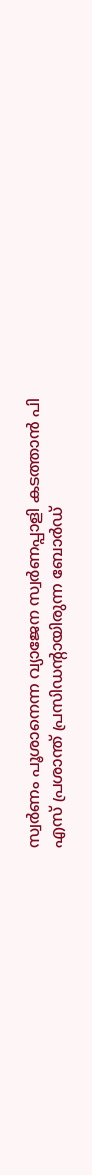സ്വർണം പൂശാനെന്ന വ്യാജേന സ്വർണപ്പാളി കടത്താൻ പി എസ് പ്രശാന്ത് പ്രസിഡന്റായിരുന്ന ബോർഡ്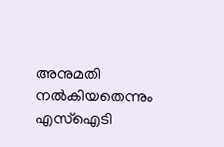അനുമതി നൽകിയതെന്നും എസ്ഐടി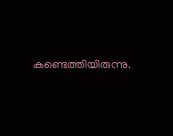കണ്ടെത്തിയിരുന്നു.